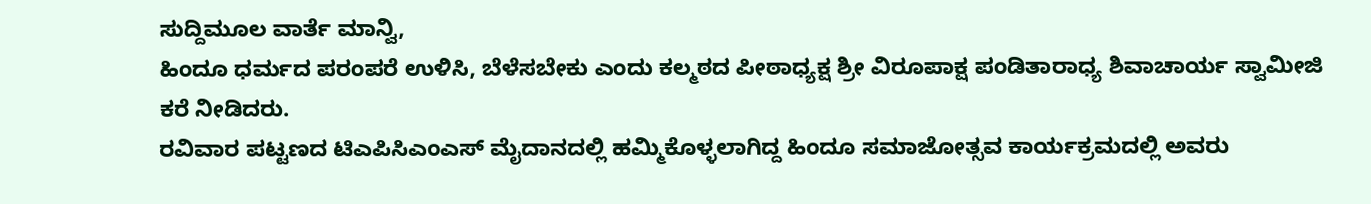ಸುದ್ದಿಮೂಲ ವಾರ್ತೆ ಮಾನ್ವಿ,
ಹಿಂದೂ ಧರ್ಮದ ಪರಂಪರೆ ಉಳಿಸಿ, ಬೆಳೆಸಬೇಕು ಎಂದು ಕಲ್ಮಠದ ಪೀಠಾಧ್ಯಕ್ಷ ಶ್ರೀ ವಿರೂಪಾಕ್ಷ ಪಂಡಿತಾರಾಧ್ಯ ಶಿವಾಚಾರ್ಯ ಸ್ವಾಮೀಜಿ ಕರೆ ನೀಡಿದರು.
ರವಿವಾರ ಪಟ್ಟಣದ ಟಿಎಪಿಸಿಎಂಎಸ್ ಮೈದಾನದಲ್ಲಿ ಹಮ್ಮಿಕೊಳ್ಳಲಾಗಿದ್ದ ಹಿಂದೂ ಸಮಾಜೋತ್ಸವ ಕಾರ್ಯಕ್ರಮದಲ್ಲಿ ಅವರು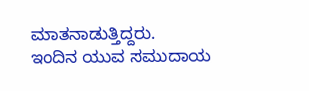ಮಾತನಾಡುತ್ತಿದ್ದರು.
ಇಂದಿನ ಯುವ ಸಮುದಾಯ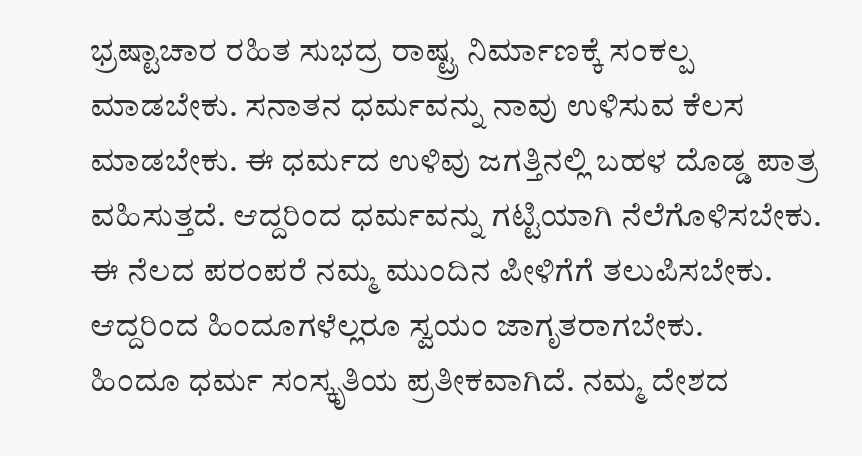ಭ್ರಷ್ಟಾಚಾರ ರಹಿತ ಸುಭದ್ರ ರಾಷ್ಟ್ರ ನಿರ್ಮಾಣಕ್ಕೆ ಸಂಕಲ್ಪ ಮಾಡಬೇಕು. ಸನಾತನ ಧರ್ಮವನ್ನು ನಾವು ಉಳಿಸುವ ಕೆಲಸ ಮಾಡಬೇಕು. ಈ ಧರ್ಮದ ಉಳಿವು ಜಗತ್ತಿನಲ್ಲಿ ಬಹಳ ದೊಡ್ಡ ಪಾತ್ರ ವಹಿಸುತ್ತದೆ. ಆದ್ದರಿಂದ ಧರ್ಮವನ್ನು ಗಟ್ಟಿಯಾಗಿ ನೆಲೆಗೊಳಿಸಬೇಕು. ಈ ನೆಲದ ಪರಂಪರೆ ನಮ್ಮ ಮುಂದಿನ ಪೀಳಿಗೆಗೆ ತಲುಪಿಸಬೇಕು. ಆದ್ದರಿಂದ ಹಿಂದೂಗಳೆಲ್ಲರೂ ಸ್ವಯಂ ಜಾಗೃತರಾಗಬೇಕು.
ಹಿಂದೂ ಧರ್ಮ ಸಂಸ್ಕೃತಿಯ ಪ್ರತೀಕವಾಗಿದೆ. ನಮ್ಮ ದೇಶದ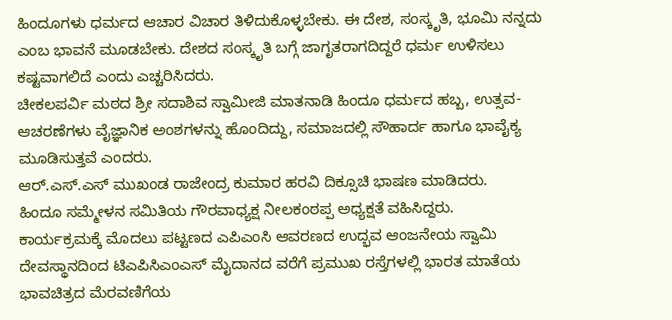ಹಿಂದೂಗಳು ಧರ್ಮದ ಆಚಾರ ವಿಚಾರ ತಿಳಿದುಕೊಳ್ಳಬೇಕು. ಈ ದೇಶ, ಸಂಸ್ಕೃತಿ, ಭೂಮಿ ನನ್ನದು ಎಂಬ ಭಾವನೆ ಮೂಡಬೇಕು. ದೇಶದ ಸಂಸ್ಕೃತಿ ಬಗ್ಗೆ ಜಾಗೃತರಾಗದಿದ್ದರೆ ಧರ್ಮ ಉಳಿಸಲು ಕಷ್ಟವಾಗಲಿದೆ ಎಂದು ಎಚ್ಚರಿಸಿದರು.
ಚೀಕಲಪರ್ವಿ ಮಠದ ಶ್ರೀ ಸದಾಶಿವ ಸ್ವಾಮೀಜಿ ಮಾತನಾಡಿ ಹಿಂದೂ ಧರ್ಮದ ಹಬ್ಬ, ಉತ್ಸವ- ಆಚರಣೆಗಳು ವೈಜ್ಞಾನಿಕ ಅಂಶಗಳನ್ನು ಹೊಂದಿದ್ದು, ಸಮಾಜದಲ್ಲಿ ಸೌಹಾರ್ದ ಹಾಗೂ ಭಾವೈಕ್ಯ ಮೂಡಿಸುತ್ತವೆ ಎಂದರು.
ಆರ್.ಎಸ್.ಎಸ್ ಮುಖಂಡ ರಾಜೇಂದ್ರ ಕುಮಾರ ಹರವಿ ದಿಕ್ಸೂಚಿ ಭಾಷಣ ಮಾಡಿದರು.
ಹಿಂದೂ ಸಮ್ಮೇಳನ ಸಮಿತಿಯ ಗೌರವಾಧ್ಯಕ್ಷ ನೀಲಕಂಠಪ್ಪ ಅಧ್ಯಕ್ಷತೆ ವಹಿಸಿದ್ದರು.
ಕಾರ್ಯಕ್ರಮಕ್ಕೆ ಮೊದಲು ಪಟ್ಟಣದ ಎಪಿಎಂಸಿ ಆವರಣದ ಉದ್ಭವ ಆಂಜನೇಯ ಸ್ವಾಮಿ ದೇವಸ್ಥಾನದಿಂದ ಟಿಎಪಿಸಿಎಂಎಸ್ ಮೈದಾನದ ವರೆಗೆ ಪ್ರಮುಖ ರಸ್ತೆಗಳಲ್ಲಿ ಭಾರತ ಮಾತೆಯ ಭಾವಚಿತ್ರದ ಮೆರವಣಿಗೆಯ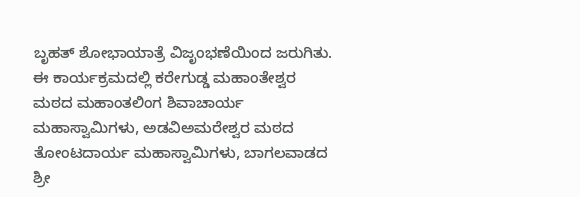ಬೃಹತ್ ಶೋಭಾಯಾತ್ರೆ ವಿಜೃಂಭಣೆಯಿಂದ ಜರುಗಿತು.
ಈ ಕಾರ್ಯಕ್ರಮದಲ್ಲಿ ಕರೇಗುಡ್ಡ ಮಹಾಂತೇಶ್ವರ ಮಠದ ಮಹಾಂತಲಿಂಗ ಶಿವಾಚಾರ್ಯ ಮಹಾಸ್ವಾಮಿಗಳು, ಅಡವಿಅಮರೇಶ್ವರ ಮಠದ ತೋಂಟದಾರ್ಯ ಮಹಾಸ್ವಾಮಿಗಳು, ಬಾಗಲವಾಡದ ಶ್ರೀ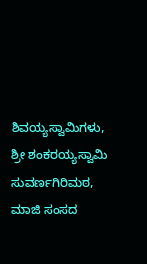ಶಿವಯ್ಯಸ್ವಾಮಿಗಳು, ಶ್ರೀ ಶಂಕರಯ್ಯಸ್ವಾಮಿ ಸುವರ್ಣಗಿರಿಮಠ, ಮಾಜಿ ಸಂಸದ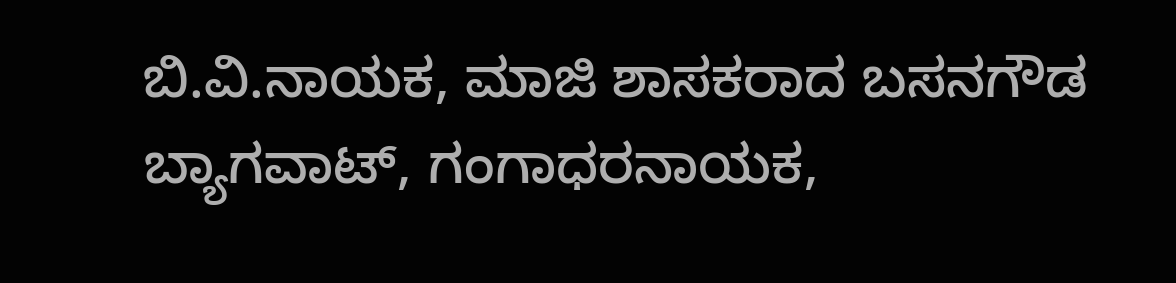ಬಿ.ವಿ.ನಾಯಕ, ಮಾಜಿ ಶಾಸಕರಾದ ಬಸನಗೌಡ ಬ್ಯಾಗವಾಟ್, ಗಂಗಾಧರನಾಯಕ,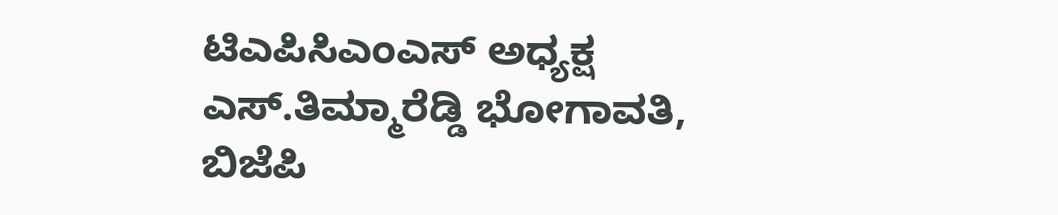ಟಿಎಪಿಸಿಎಂಎಸ್ ಅಧ್ಯಕ್ಷ ಎಸ್.ತಿಮ್ಮಾರೆಡ್ಡಿ ಭೋಗಾವತಿ, ಬಿಜೆಪಿ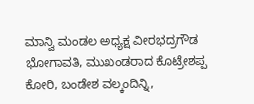ಮಾನ್ವಿ ಮಂಡಲ ಅಧ್ಯಕ್ಷ ವೀರಭದ್ರಗೌಡ ಭೋಗಾವತಿ, ಮುಖಂಡರಾದ ಕೊಟ್ರೇಶಪ್ಪ ಕೋರಿ, ಬಂಡೇಶ ವಲ್ಕಂದಿನ್ನಿ,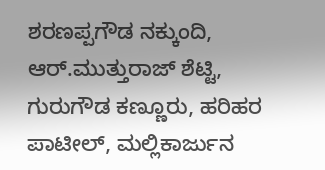ಶರಣಪ್ಪಗೌಡ ನಕ್ಕುಂದಿ, ಆರ್.ಮುತ್ತುರಾಜ್ ಶೆಟ್ಟಿ, ಗುರುಗೌಡ ಕಣ್ಣೂರು, ಹರಿಹರ ಪಾಟೀಲ್, ಮಲ್ಲಿಕಾರ್ಜುನ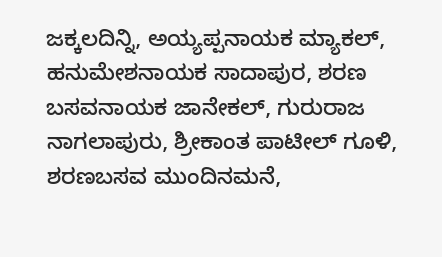ಜಕ್ಕಲದಿನ್ನಿ, ಅಯ್ಯಪ್ಪನಾಯಕ ಮ್ಯಾಕಲ್, ಹನುಮೇಶನಾಯಕ ಸಾದಾಪುರ, ಶರಣ ಬಸವನಾಯಕ ಜಾನೇಕಲ್, ಗುರುರಾಜ ನಾಗಲಾಪುರು, ಶ್ರೀಕಾಂತ ಪಾಟೀಲ್ ಗೂಳಿ, ಶರಣಬಸವ ಮುಂದಿನಮನೆ,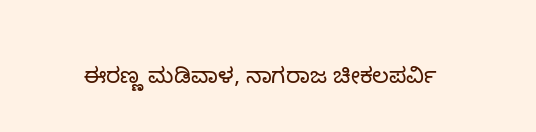ಈರಣ್ಣ ಮಡಿವಾಳ, ನಾಗರಾಜ ಚೀಕಲಪರ್ವಿ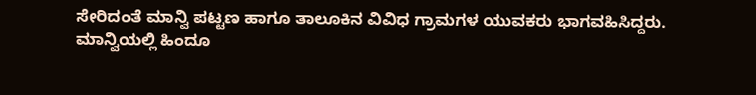ಸೇರಿದಂತೆ ಮಾನ್ವಿ ಪಟ್ಟಣ ಹಾಗೂ ತಾಲೂಕಿನ ವಿವಿಧ ಗ್ರಾಮಗಳ ಯುವಕರು ಭಾಗವಹಿಸಿದ್ದರು.
ಮಾನ್ವಿಯಲ್ಲಿ ಹಿಂದೂ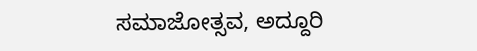ಸಮಾಜೋತ್ಸವ, ಅದ್ದೂರಿ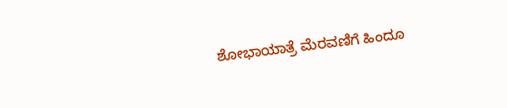ಶೋಭಾಯಾತ್ರೆ ಮೆರವಣಿಗೆ ಹಿಂದೂ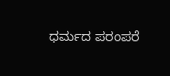ಧರ್ಮದ ಪರಂಪರೆ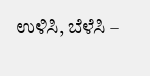ಉಳಿಸಿ, ಬೆಳೆಸಿ –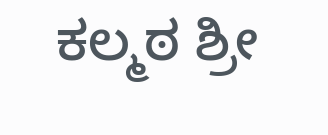ಕಲ್ಮಠ ಶ್ರೀ